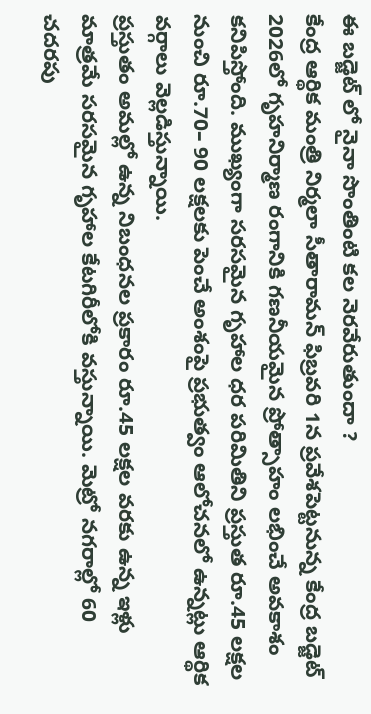ఈ బడ్జెట్ లో నైనా సొంతింటి కల నెరవేరుతుందా ?
కేంద్ర ఆర్థిక మంత్రి నిర్మలా సీతారామన్ ఫిబ్రవరి 1న ప్రవేశపెట్టనున్న కేంద్ర బడ్జెట్ 2026లో గృహనిర్మాణ రంగానికి గణనీయమైన ప్రోత్సాహం లభించే అవకాశం కనిపిస్తోంది. ముఖ్యంగా సరసమైన గృహాల ధర పరిమితిని ప్రస్తుత రూ.45 లక్షల నుంచి రూ.70– 90 లక్షలకు పెంచే అంశంపై ప్రభుత్వం ఆలోచనలో ఉన్నట్లు ఆర్థిక వర్గాలు వెల్లడిస్తున్నాయి.
ప్రస్తుతం అమల్లో ఉన్న నిబంధనల ప్రకారం రూ.45 లక్షల వరకు ఉన్న ఇళ్లు మాత్రమే సరసమైన గృహాల కేటగిరీలోకి వస్తున్నాయి. మెట్రో నగరాల్లో 60 చదరపు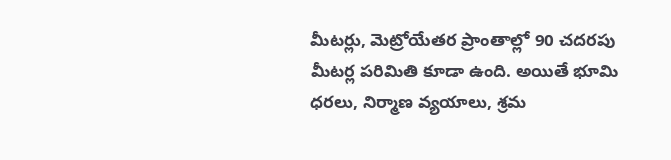మీటర్లు, మెట్రోయేతర ప్రాంతాల్లో 90 చదరపు మీటర్ల పరిమితి కూడా ఉంది. అయితే భూమి ధరలు, నిర్మాణ వ్యయాలు, శ్రమ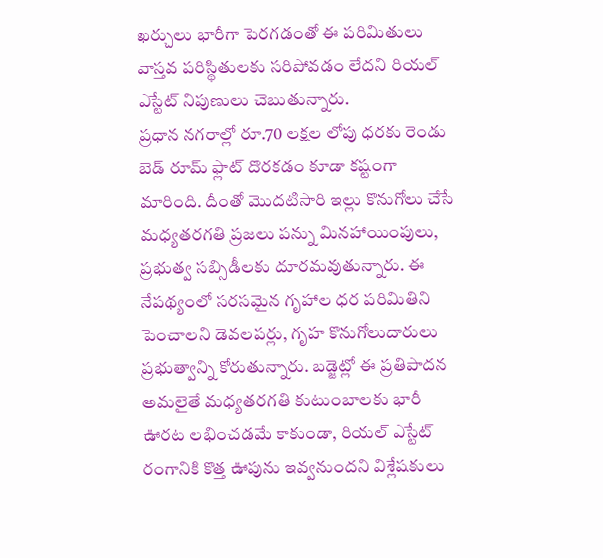ఖర్చులు భారీగా పెరగడంతో ఈ పరిమితులు వాస్తవ పరిస్థితులకు సరిపోవడం లేదని రియల్ ఎస్టేట్ నిపుణులు చెబుతున్నారు.
ప్రధాన నగరాల్లో రూ.70 లక్షల లోపు ధరకు రెండు బెడ్ రూమ్ ఫ్లాట్ దొరకడం కూడా కష్టంగా మారింది. దీంతో మొదటిసారి ఇల్లు కొనుగోలు చేసే మధ్యతరగతి ప్రజలు పన్ను మినహాయింపులు, ప్రభుత్వ సబ్సిడీలకు దూరమవుతున్నారు. ఈ నేపథ్యంలో సరసమైన గృహాల ధర పరిమితిని పెంచాలని డెవలపర్లు, గృహ కొనుగోలుదారులు ప్రభుత్వాన్ని కోరుతున్నారు. బడ్జెట్లో ఈ ప్రతిపాదన అమలైతే మధ్యతరగతి కుటుంబాలకు భారీ ఊరట లభించడమే కాకుండా, రియల్ ఎస్టేట్ రంగానికి కొత్త ఊపును ఇవ్వనుందని విశ్లేషకులు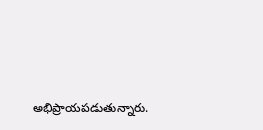అభిప్రాయపడుతున్నారు.